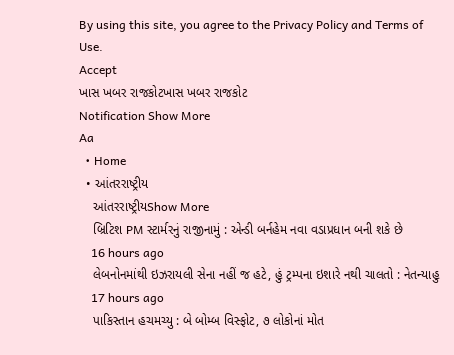By using this site, you agree to the Privacy Policy and Terms of Use.
Accept
ખાસ ખબર રાજકોટખાસ ખબર રાજકોટ
Notification Show More
Aa
  • Home
  • આંતરરાષ્ટ્રીય
    આંતરરાષ્ટ્રીયShow More
    બ્રિટિશ PM સ્ટાર્મરનું રાજીનામું : એન્ડી બર્નહેમ નવા વડાપ્રધાન બની શકે છે
    16 hours ago
    લેબનોનમાંથી ઇઝરાયલી સેના નહીં જ હટે, હું ટ્રમ્પના ઇશારે નથી ચાલતો : નેતન્યાહુ
    17 hours ago
    પાકિસ્તાન હચમચ્યુ : બે બોમ્બ વિસ્ફોટ, ૭ લોકોનાં મોત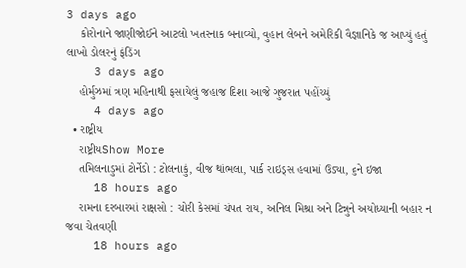3 days ago
    કોરોનાને જાણીજોઈને આટલો ખતરનાક બનાવ્યો, વુહાન લેબને અમેરિકી વૈજ્ઞાનિકે જ આપ્યું હતું લાખો ડોલરનું ફંડિંગ
    3 days ago
    હોર્મુઝમાં ત્રણ મહિનાથી ફસાયેલું જહાજ દિશા આજે ગુજરાત પહોંચ્યું
    4 days ago
  • રાષ્ટ્રીય
    રાષ્ટ્રીયShow More
    તમિલનાડુમાં ટોર્નેડો : ટોલનાકું, વીજ થાંભલા, પાર્ક રાઇડ્સ હવામાં ઉડ્યા, ૬ને ઇજા
    18 hours ago
    રામના દરબારમાં રાક્ષસો : ચોરી કેસમાં ચંપત રાય, અનિલ મિશ્રા અને ટિન્નુને અયોધ્યાની બહાર ન જવા ચેતવણી
    18 hours ago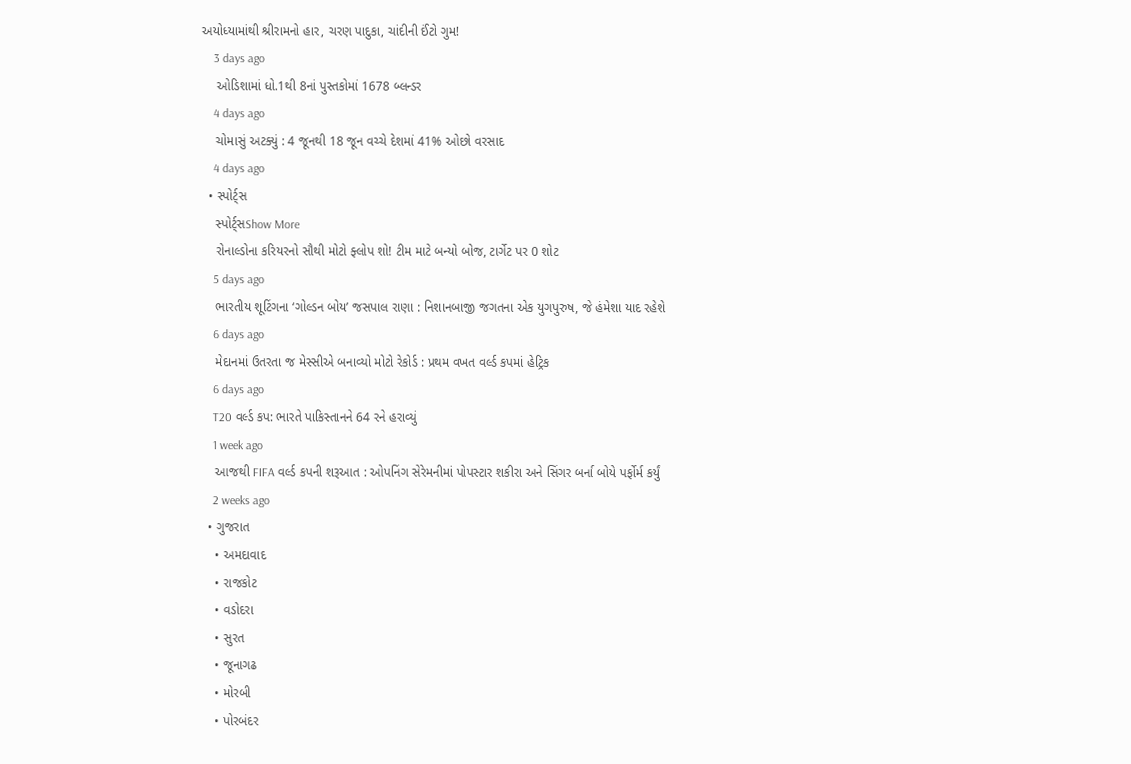અયોધ્યામાંથી શ્રીરામનો હાર, ચરણ પાદુકા, ચાંદીની ઈંટો ગુમ!
    3 days ago
    ઓડિશામાં ધો.1થી 8નાં પુસ્તકોમાં 1678 બ્લન્ડર
    4 days ago
    ચોમાસું અટક્યું : 4 જૂનથી 18 જૂન વચ્ચે દેશમાં 41% ઓછો વરસાદ
    4 days ago
  • સ્પોર્ટ્સ
    સ્પોર્ટ્સShow More
    રોનાલ્ડોના કરિયરનો સૌથી મોટો ફ્લોપ શો! ટીમ માટે બન્યો બોજ, ટાર્ગેટ પર 0 શોટ
    5 days ago
    ભારતીય શૂટિંગના ‘ગોલ્ડન બોય’ જસપાલ રાણા : નિશાનબાજી જગતના એક યુગપુરુષ, જે હંમેશા યાદ રહેશે
    6 days ago
    મેદાનમાં ઉતરતા જ મેસ્સીએ બનાવ્યો મોટો રેકોર્ડ : પ્રથમ વખત વર્લ્ડ કપમાં હેટ્રિક
    6 days ago
    T20 વર્લ્ડ કપ: ભારતે પાકિસ્તાનને 64 રને હરાવ્યું
    1 week ago
    આજથી FIFA વર્લ્ડ કપની શરૂઆત : ઓપનિંગ સેરેમનીમાં પોપસ્ટાર શકીરા અને સિંગર બર્ના બોયે પર્ફોર્મ કર્યું
    2 weeks ago
  • ગુજરાત
    • અમદાવાદ
    • રાજકોટ
    • વડોદરા
    • સુરત
    • જૂનાગઢ
    • મોરબી
    • પોરબંદર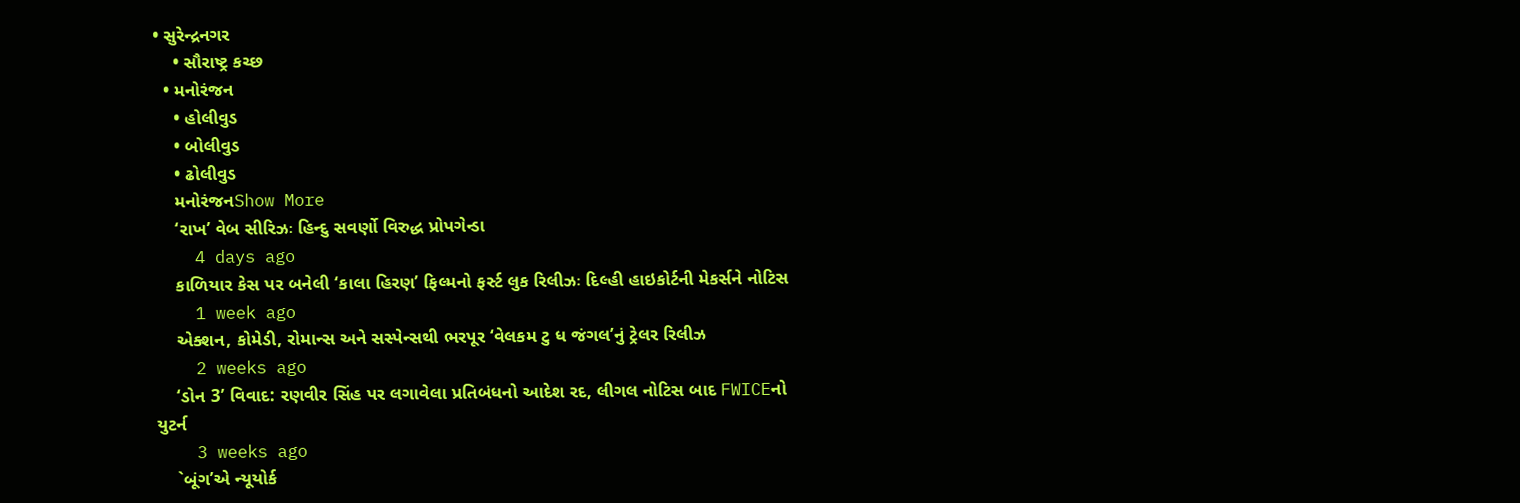• સુરેન્દ્રનગર
    • સૌરાષ્ટ્ર કચ્છ
  • મનોરંજન
    • હોલીવુડ
    • બોલીવુડ
    • ઢોલીવુડ
    મનોરંજનShow More
    ‘રાખ’ વેબ સીરિઝઃ હિન્દુ સવર્ણો વિરુદ્ધ પ્રોપગેન્ડા
    4 days ago
    કાળિયાર કેસ પર બનેલી ‘કાલા હિરણ’ ફિલ્મનો ફર્સ્ટ લુક રિલીઝઃ દિલ્હી હાઇકોર્ટની મેકર્સને નોટિસ
    1 week ago
    એક્શન, કોમેડી, રોમાન્સ અને સસ્પેન્સથી ભરપૂર ‘વેલકમ ટુ ધ જંગલ’નું ટ્રેલર રિલીઝ
    2 weeks ago
    ‘ડોન 3’ વિવાદ: રણવીર સિંહ પર લગાવેલા પ્રતિબંધનો આદેશ રદ, લીગલ નોટિસ બાદ FWICEનો યુટર્ન
    3 weeks ago
    `બૂંગ’એ ન્યૂયોર્ક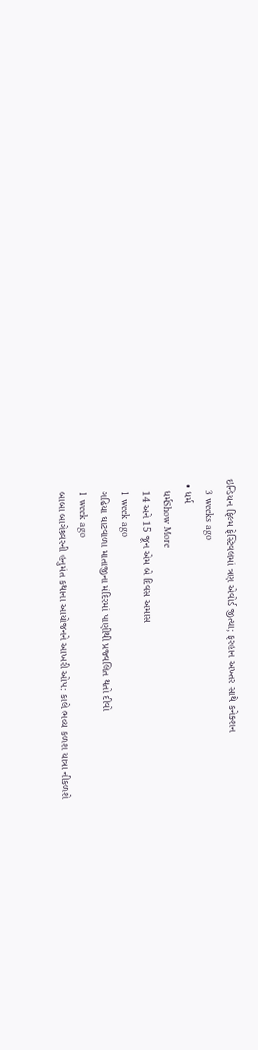ઇન્ડિયન ફિલ્મ ફેસ્ટિવલમાં ત્રણ એવોર્ડ જીત્યા; ફરહાન અખ્તર સાથે કનેક્શન
    3 weeks ago
  • ધર્મ
    ધર્મShow More
    14 અને 15 જૂન એમ બે દિવસ અમાસ
    1 week ago
    ગઢિયા ઘાટવાળા માતાજીના મંદિરમાં પાણીથી પ્રજ્વલિત થતો દીવો
    1 week ago
    બાબા બાગેશ્ર્વરની હનુમંત કથાના આયોજનને આખરી ઓપ: કાલે ભવ્ય કળશ યાત્રા નીકળશે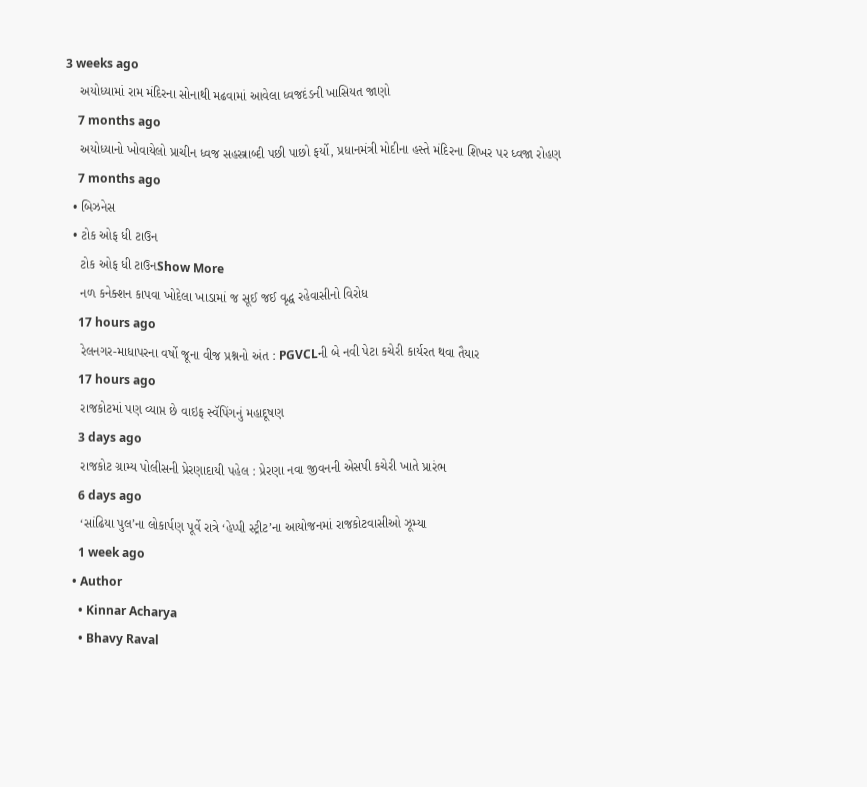3 weeks ago
    અયોધ્યામાં રામ મંદિરના સોનાથી મઢવામાં આવેલા ધ્વજદંડની ખાસિયત જાણો
    7 months ago
    અયોધ્યાનો ખોવાયેલો પ્રાચીન ધ્વજ સહસ્ત્રાબ્દી પછી પાછો ફર્યો, પ્રધાનમંત્રી મોદીના હસ્તે મંદિરના શિખર પર ધ્વજા રોહણ
    7 months ago
  • બિઝનેસ
  • ટોક ઓફ ધી ટાઉન
    ટોક ઓફ ધી ટાઉનShow More
    નળ કનેક્શન કાપવા ખોદેલા ખાડામાં જ સૂઈ જઈ વૃદ્ધ રહેવાસીનો વિરોધ
    17 hours ago
    રેલનગર-માધાપરના વર્ષો જૂના વીજ પ્રશ્નનો અંત : PGVCLની બે નવી પેટા કચેરી કાર્યરત થવા તૈયાર
    17 hours ago
    રાજકોટમાં પણ વ્યાપ્ત છે વાઇફ સ્વૅપિંગનું મહાદૂષણ
    3 days ago
    રાજકોટ ગ્રામ્ય પોલીસની પ્રેરણાદાયી પહેલ : પ્રેરણા નવા જીવનની એસપી કચેરી ખાતે પ્રારંભ
    6 days ago
    ‘સાંઢિયા પુલ’ના લોકાર્પણ પૂર્વે રાત્રે ‘હેપ્પી સ્ટ્રીટ’ના આયોજનમાં રાજકોટવાસીઓ ઝૂમ્યા
    1 week ago
  • Author
    • Kinnar Acharya
    • Bhavy Raval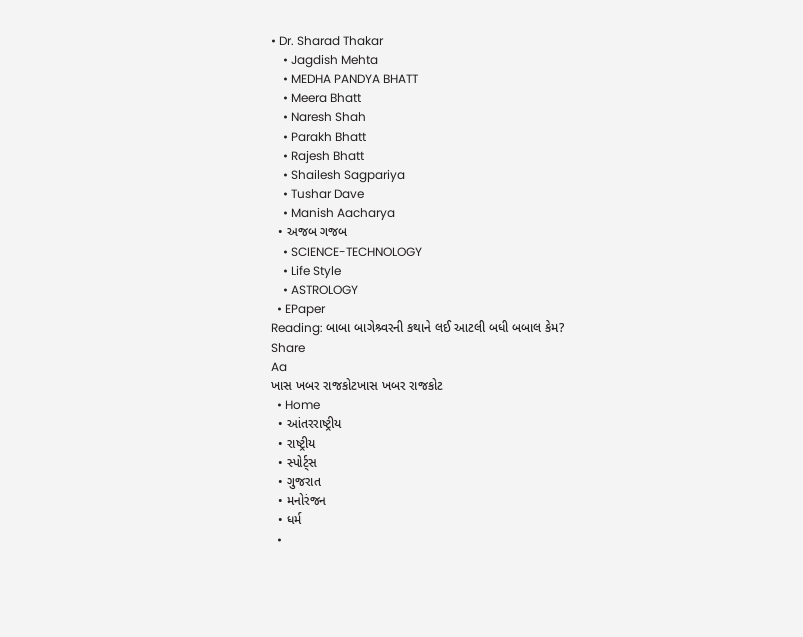• Dr. Sharad Thakar
    • Jagdish Mehta
    • MEDHA PANDYA BHATT
    • Meera Bhatt
    • Naresh Shah
    • Parakh Bhatt
    • Rajesh Bhatt
    • Shailesh Sagpariya
    • Tushar Dave
    • Manish Aacharya
  • અજબ ગજબ
    • SCIENCE-TECHNOLOGY
    • Life Style
    • ASTROLOGY
  • EPaper
Reading: બાબા બાગેશ્ર્વરની કથાને લઈ આટલી બધી બબાલ કેમ?
Share
Aa
ખાસ ખબર રાજકોટખાસ ખબર રાજકોટ
  • Home
  • આંતરરાષ્ટ્રીય
  • રાષ્ટ્રીય
  • સ્પોર્ટ્સ
  • ગુજરાત
  • મનોરંજન
  • ધર્મ
  •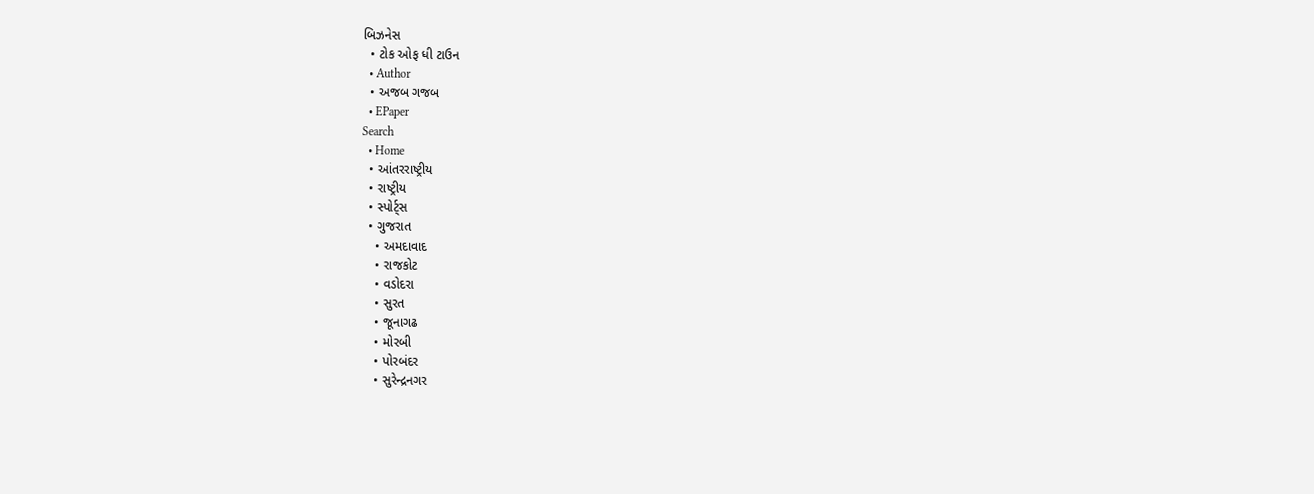બિઝનેસ
  • ટોક ઓફ ધી ટાઉન
  • Author
  • અજબ ગજબ
  • EPaper
Search
  • Home
  • આંતરરાષ્ટ્રીય
  • રાષ્ટ્રીય
  • સ્પોર્ટ્સ
  • ગુજરાત
    • અમદાવાદ
    • રાજકોટ
    • વડોદરા
    • સુરત
    • જૂનાગઢ
    • મોરબી
    • પોરબંદર
    • સુરેન્દ્રનગર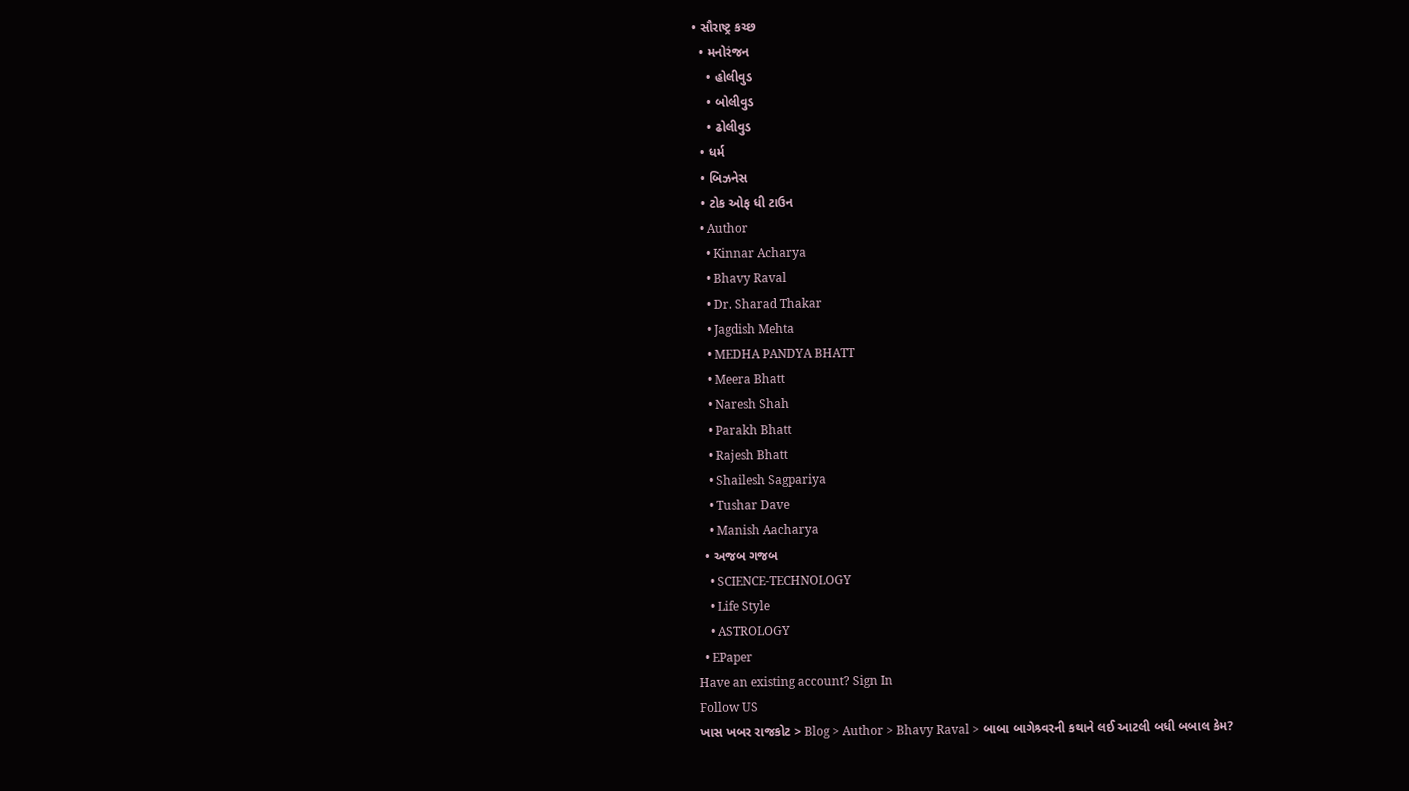• સૌરાષ્ટ્ર કચ્છ
  • મનોરંજન
    • હોલીવુડ
    • બોલીવુડ
    • ઢોલીવુડ
  • ધર્મ
  • બિઝનેસ
  • ટોક ઓફ ધી ટાઉન
  • Author
    • Kinnar Acharya
    • Bhavy Raval
    • Dr. Sharad Thakar
    • Jagdish Mehta
    • MEDHA PANDYA BHATT
    • Meera Bhatt
    • Naresh Shah
    • Parakh Bhatt
    • Rajesh Bhatt
    • Shailesh Sagpariya
    • Tushar Dave
    • Manish Aacharya
  • અજબ ગજબ
    • SCIENCE-TECHNOLOGY
    • Life Style
    • ASTROLOGY
  • EPaper
Have an existing account? Sign In
Follow US
ખાસ ખબર રાજકોટ > Blog > Author > Bhavy Raval > બાબા બાગેશ્ર્વરની કથાને લઈ આટલી બધી બબાલ કેમ?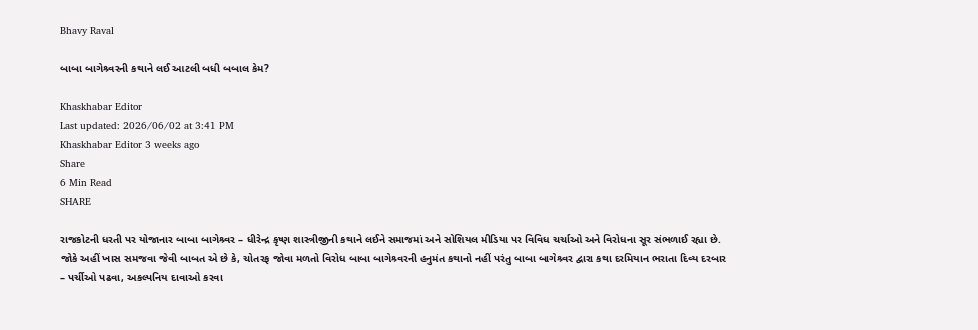Bhavy Raval

બાબા બાગેશ્ર્વરની કથાને લઈ આટલી બધી બબાલ કેમ?

Khaskhabar Editor
Last updated: 2026/06/02 at 3:41 PM
Khaskhabar Editor 3 weeks ago
Share
6 Min Read
SHARE

રાજકોટની ધરતી પર યોજાનાર બાબા બાગેશ્ર્વર – ધીરેન્દ્ર કૃષ્ણ શાસ્ત્રીજીની કથાને લઈને સમાજમાં અને સોશિયલ મીડિયા પર વિવિધ ચર્ચાઓ અને વિરોધના સૂર સંભળાઈ રહ્યા છે. જોકે અહીં ખાસ સમજવા જેવી બાબત એ છે કે, ચોતરફ જોવા મળતો વિરોધ બાબા બાગેશ્ર્વરની હનુમંત કથાનો નહીં પરંતુ બાબા બાગેશ્ર્વર દ્વારા કથા દરમિયાન ભરાતા દિવ્ય દરબાર – પર્ચીઓ પઢવા, અકલ્પનિય દાવાઓ કરવા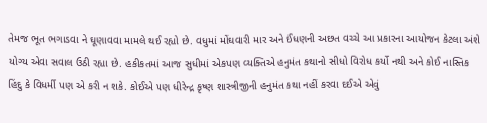તેમજ ભૂત ભગાડવા ને ઘૂણાવવા મામલે થઈ રહ્યો છે. વધુમાં મોંઘવારી માર અને ઈંધણની અછત વચ્ચે આ પ્રકારના આયોજન કેટલા અંશે યોગ્ય એવા સવાલ ઉઠી રહ્યા છે. હકીકતમાં આજ સુધીમાં એકપણ વ્યક્તિએ હનુમંત કથાનો સીધો વિરોધ કર્યો નથી અને કોઈ નાસ્તિક હિંદુ કે વિધર્મી પણ એ કરી ન શકે. કોઈએ પણ ધીરેન્દ્ર કૃષ્ણ શાસ્ત્રીજીની હનુમંત કથા નહીં કરવા દઈએ એવું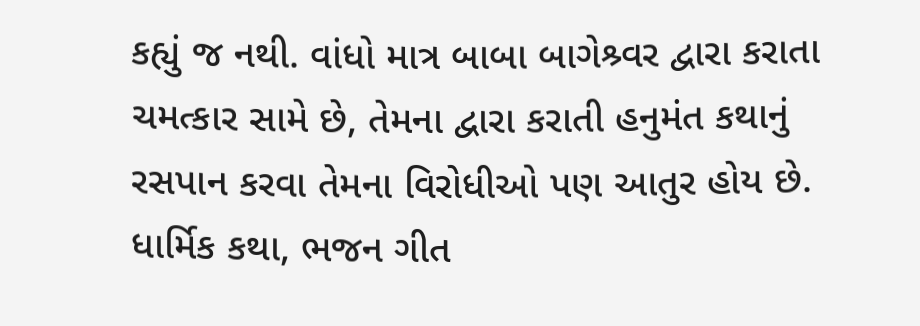કહ્યું જ નથી. વાંધો માત્ર બાબા બાગેશ્ર્વર દ્વારા કરાતા ચમત્કાર સામે છે, તેમના દ્વારા કરાતી હનુમંત કથાનું રસપાન કરવા તેમના વિરોધીઓ પણ આતુર હોય છે.
ધાર્મિક કથા, ભજન ગીત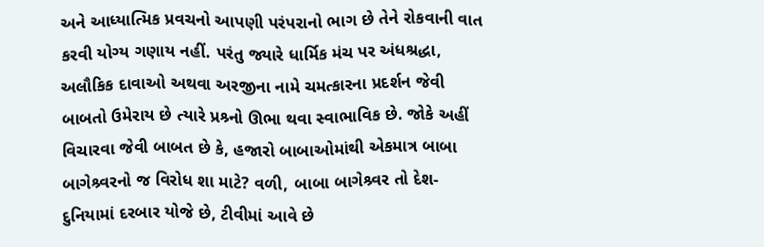અને આધ્યાત્મિક પ્રવચનો આપણી પરંપરાનો ભાગ છે તેને રોકવાની વાત કરવી યોગ્ય ગણાય નહીં. પરંતુ જ્યારે ધાર્મિક મંચ પર અંધશ્રદ્ધા, અલૌકિક દાવાઓ અથવા અરજીના નામે ચમત્કારના પ્રદર્શન જેવી બાબતો ઉમેરાય છે ત્યારે પ્રશ્ર્નો ઊભા થવા સ્વાભાવિક છે. જોકે અહીં વિચારવા જેવી બાબત છે કે, હજારો બાબાઓમાંથી એકમાત્ર બાબા બાગેશ્ર્વરનો જ વિરોધ શા માટે? વળી, બાબા બાગેશ્ર્વર તો દેશ-દુનિયામાં દરબાર યોજે છે, ટીવીમાં આવે છે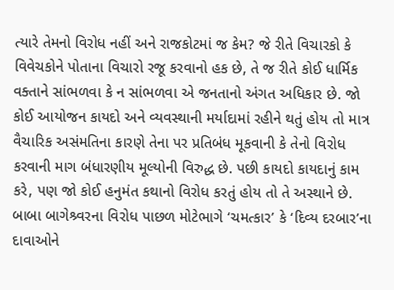ત્યારે તેમનો વિરોધ નહીં અને રાજકોટમાં જ કેમ? જે રીતે વિચારકો કે વિવેચકોને પોતાના વિચારો રજૂ કરવાનો હક છે, તે જ રીતે કોઈ ધાર્મિક વક્તાને સાંભળવા કે ન સાંભળવા એ જનતાનો અંગત અધિકાર છે. જો કોઈ આયોજન કાયદો અને વ્યવસ્થાની મર્યાદામાં રહીને થતું હોય તો માત્ર વૈચારિક અસંમતિના કારણે તેના પર પ્રતિબંધ મૂકવાની કે તેનો વિરોધ કરવાની માગ બંધારણીય મૂલ્યોની વિરુદ્ધ છે. પછી કાયદો કાયદાનું કામ કરે, પણ જો કોઈ હનુમંત કથાનો વિરોધ કરતું હોય તો તે અસ્થાને છે.
બાબા બાગેશ્ર્વરના વિરોધ પાછળ મોટેભાગે ‘ચમત્કાર’ કે ‘દિવ્ય દરબાર’ના દાવાઓને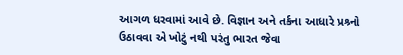આગળ ધરવામાં આવે છે. વિજ્ઞાન અને તર્કના આધારે પ્રશ્ર્નો ઉઠાવવા એ ખોટું નથી પરંતુ ભારત જેવા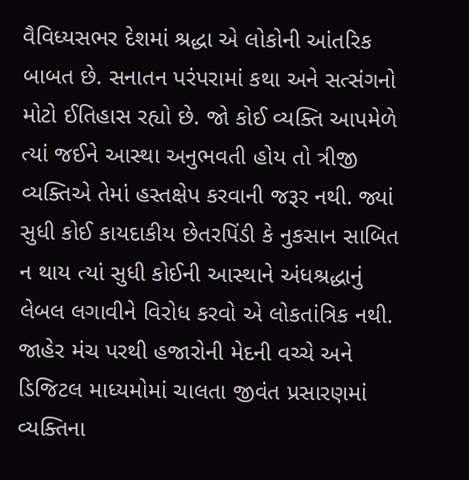વૈવિધ્યસભર દેશમાં શ્રદ્ધા એ લોકોની આંતરિક બાબત છે. સનાતન પરંપરામાં કથા અને સત્સંગનો મોટો ઈતિહાસ રહ્યો છે. જો કોઈ વ્યક્તિ આપમેળે ત્યાં જઈને આસ્થા અનુભવતી હોય તો ત્રીજી વ્યક્તિએ તેમાં હસ્તક્ષેપ કરવાની જરૂર નથી. જ્યાં સુધી કોઈ કાયદાકીય છેતરપિંડી કે નુકસાન સાબિત ન થાય ત્યાં સુધી કોઈની આસ્થાને અંધશ્રદ્ધાનું લેબલ લગાવીને વિરોધ કરવો એ લોકતાંત્રિક નથી.
જાહેર મંચ પરથી હજારોની મેદની વચ્ચે અને ડિજિટલ માધ્યમોમાં ચાલતા જીવંત પ્રસારણમાં વ્યક્તિના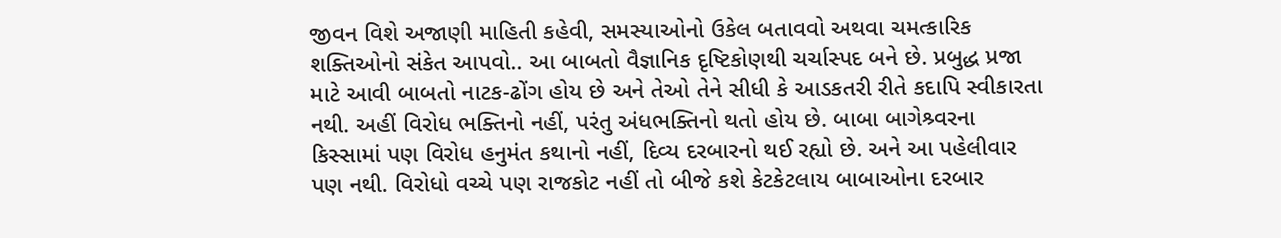જીવન વિશે અજાણી માહિતી કહેવી, સમસ્યાઓનો ઉકેલ બતાવવો અથવા ચમત્કારિક શક્તિઓનો સંકેત આપવો.. આ બાબતો વૈજ્ઞાનિક દૃષ્ટિકોણથી ચર્ચાસ્પદ બને છે. પ્રબુદ્ધ પ્રજા માટે આવી બાબતો નાટક-ઢોંગ હોય છે અને તેઓ તેને સીધી કે આડકતરી રીતે કદાપિ સ્વીકારતા નથી. અહીં વિરોધ ભક્તિનો નહીં, પરંતુ અંધભક્તિનો થતો હોય છે. બાબા બાગેશ્ર્વરના કિસ્સામાં પણ વિરોધ હનુમંત કથાનો નહીં, દિવ્ય દરબારનો થઈ રહ્યો છે. અને આ પહેલીવાર પણ નથી. વિરોધો વચ્ચે પણ રાજકોટ નહીં તો બીજે કશે કેટકેટલાય બાબાઓના દરબાર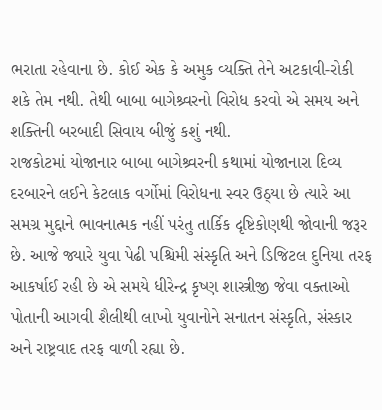ભરાતા રહેવાના છે. કોઈ એક કે અમુક વ્યક્તિ તેને અટકાવી-રોકી શકે તેમ નથી. તેથી બાબા બાગેશ્ર્વરનો વિરોધ કરવો એ સમય અને શક્તિની બરબાદી સિવાય બીજું કશું નથી.
રાજકોટમાં યોજાનાર બાબા બાગેશ્ર્વરની કથામાં યોજાનારા દિવ્ય દરબારને લઈને કેટલાક વર્ગોમાં વિરોધના સ્વર ઉઠ્યા છે ત્યારે આ સમગ્ર મુદ્દાને ભાવનાત્મક નહીં પરંતુ તાર્કિક દૃષ્ટિકોણથી જોવાની જરૂર છે. આજે જ્યારે યુવા પેઢી પશ્ચિમી સંસ્કૃતિ અને ડિજિટલ દુનિયા તરફ આકર્ષાઈ રહી છે એ સમયે ધીરેન્દ્ર કૃષ્ણ શાસ્ત્રીજી જેવા વક્તાઓ પોતાની આગવી શૈલીથી લાખો યુવાનોને સનાતન સંસ્કૃતિ, સંસ્કાર અને રાષ્ટ્રવાદ તરફ વાળી રહ્યા છે.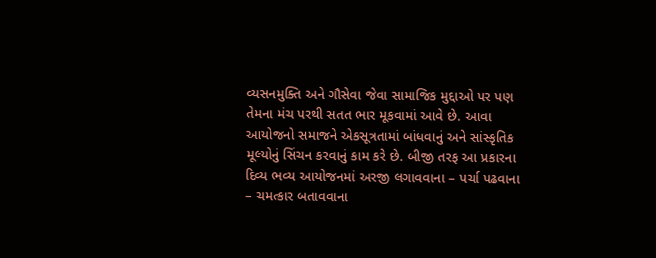વ્યસનમુક્તિ અને ગૌસેવા જેવા સામાજિક મુદ્દાઓ પર પણ તેમના મંચ પરથી સતત ભાર મૂકવામાં આવે છે. આવા આયોજનો સમાજને એકસૂત્રતામાં બાંધવાનું અને સાંસ્કૃતિક મૂલ્યોનું સિંચન કરવાનું કામ કરે છે. બીજી તરફ આ પ્રકારના દિવ્ય ભવ્ય આયોજનમાં અરજી લગાવવાના – પર્ચા પઢવાના – ચમત્કાર બતાવવાના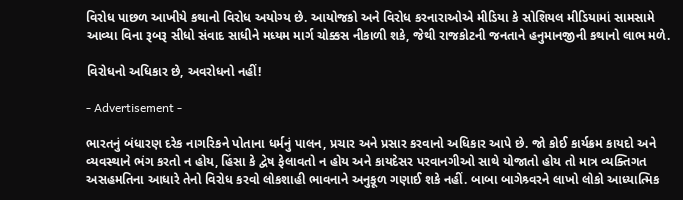વિરોધ પાછળ આખીયે કથાનો વિરોધ અયોગ્ય છે. આયોજકો અને વિરોધ કરનારાઓએ મીડિયા કે સોશિયલ મીડિયામાં સામસામે આવ્યા વિના રૂબરૂ સીધો સંવાદ સાધીને મધ્યમ માર્ગ ચોક્કસ નીકાળી શકે, જેથી રાજકોટની જનતાને હનુમાનજીની કથાનો લાભ મળે.

વિરોધનો અધિકાર છે, અવરોધનો નહીં!

- Advertisement -

ભારતનું બંધારણ દરેક નાગરિકને પોતાના ધર્મનું પાલન, પ્રચાર અને પ્રસાર કરવાનો અધિકાર આપે છે. જો કોઈ કાર્યક્રમ કાયદો અને વ્યવસ્થાને ભંગ કરતો ન હોય, હિંસા કે દ્વેષ ફેલાવતો ન હોય અને કાયદેસર પરવાનગીઓ સાથે યોજાતો હોય તો માત્ર વ્યક્તિગત અસહમતિના આધારે તેનો વિરોધ કરવો લોકશાહી ભાવનાને અનુકૂળ ગણાઈ શકે નહીં. બાબા બાગેશ્ર્વરને લાખો લોકો આધ્યાત્મિક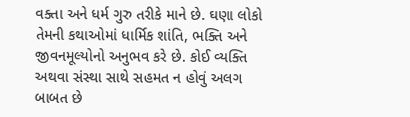વક્તા અને ધર્મ ગુરુ તરીકે માને છે. ઘણા લોકો તેમની કથાઓમાં ધાર્મિક શાંતિ, ભક્તિ અને જીવનમૂલ્યોનો અનુભવ કરે છે. કોઈ વ્યક્તિ અથવા સંસ્થા સાથે સહમત ન હોવું અલગ બાબત છે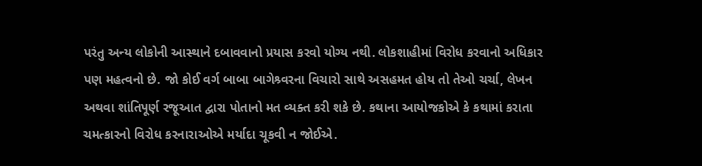પરંતુ અન્ય લોકોની આસ્થાને દબાવવાનો પ્રયાસ કરવો યોગ્ય નથી. લોકશાહીમાં વિરોધ કરવાનો અધિકાર પણ મહત્વનો છે. જો કોઈ વર્ગ બાબા બાગેશ્ર્વરના વિચારો સાથે અસહમત હોય તો તેઓ ચર્ચા, લેખન અથવા શાંતિપૂર્ણ રજૂઆત દ્વારા પોતાનો મત વ્યક્ત કરી શકે છે. કથાના આયોજકોએ કે કથામાં કરાતા ચમત્કારનો વિરોધ કરનારાઓએ મર્યાદા ચૂકવી ન જોઈએ.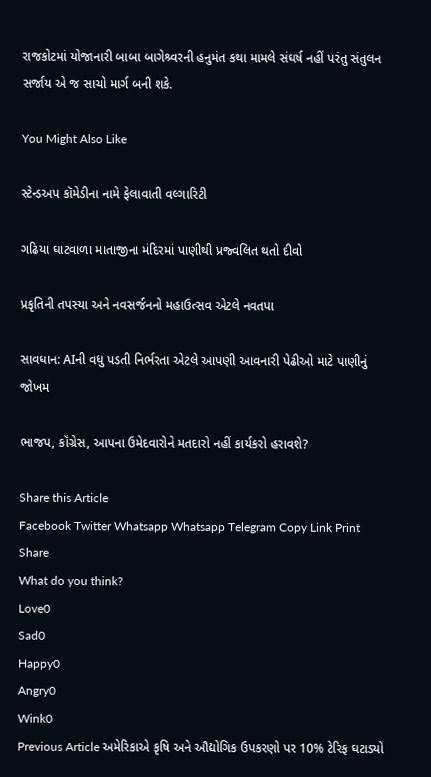રાજકોટમાં યોજાનારી બાબા બાગેશ્ર્વરની હનુમંત કથા મામલે સંઘર્ષ નહીં પરંતુ સંતુલન સર્જાય એ જ સાચો માર્ગ બની શકે.

You Might Also Like

સ્ટેન્ડઅપ કૉમેડીના નામે ફેલાવાતી વલ્ગારિટી

ગઢિયા ઘાટવાળા માતાજીના મંદિરમાં પાણીથી પ્રજ્વલિત થતો દીવો

પ્રકૃતિની તપસ્યા અને નવસર્જનનો મહાઉત્સવ એટલે નવતપા

સાવધાન: AIની વધુ પડતી નિર્ભરતા એટલે આપણી આવનારી પેઢીઓ માટે પાણીનું જોખમ

ભાજપ, કૉંગ્રેસ, આપના ઉમેદવારોને મતદારો નહીં કાર્યકરો હરાવશે?

Share this Article
Facebook Twitter Whatsapp Whatsapp Telegram Copy Link Print
Share
What do you think?
Love0
Sad0
Happy0
Angry0
Wink0
Previous Article અમેરિકાએ કૃષિ અને ઔદ્યોગિક ઉપકરણો પર 10% ટેરિફ ઘટાડ્યો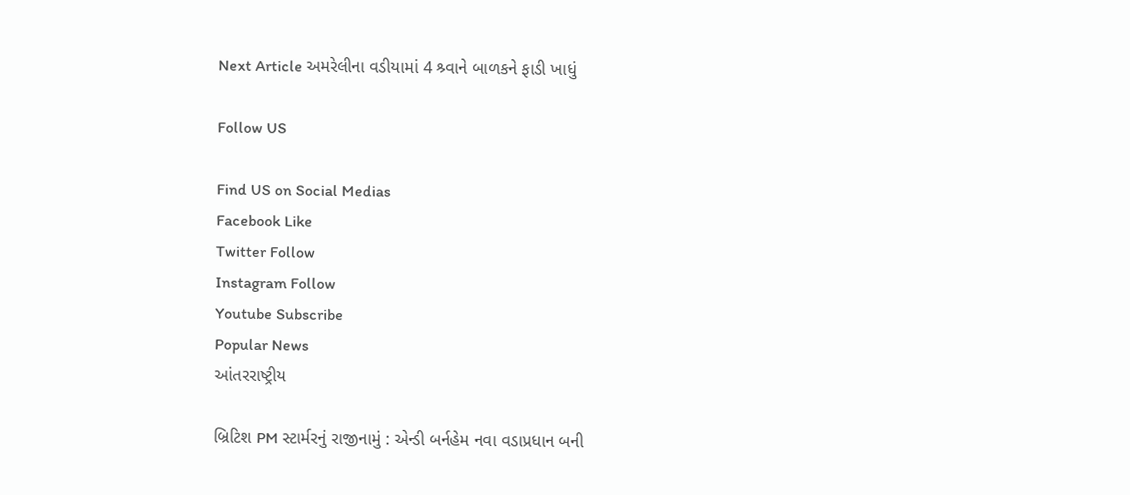Next Article અમરેલીના વડીયામાં 4 શ્ર્વાને બાળકને ફાડી ખાધું

Follow US

Find US on Social Medias
Facebook Like
Twitter Follow
Instagram Follow
Youtube Subscribe
Popular News
આંતરરાષ્ટ્રીય

બ્રિટિશ PM સ્ટાર્મરનું રાજીનામું : એન્ડી બર્નહેમ નવા વડાપ્રધાન બની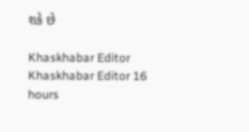શકે છે

Khaskhabar Editor Khaskhabar Editor 16 hours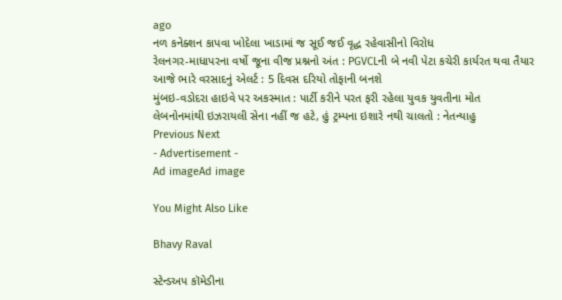ago
નળ કનેક્શન કાપવા ખોદેલા ખાડામાં જ સૂઈ જઈ વૃદ્ધ રહેવાસીનો વિરોધ
રેલનગર-માધાપરના વર્ષો જૂના વીજ પ્રશ્નનો અંત : PGVCLની બે નવી પેટા કચેરી કાર્યરત થવા તૈયાર
આજે ભારે વરસાદનું એલર્ટ : 5 દિવસ દરિયો તોફાની બનશે
મુંબઇ-વડોદરા હાઇવે પર અકસ્માત : પાર્ટી કરીને પરત ફરી રહેલા યુવક યુવતીના મોત
લેબનોનમાંથી ઇઝરાયલી સેના નહીં જ હટે, હું ટ્રમ્પના ઇશારે નથી ચાલતો : નેતન્યાહુ
Previous Next
- Advertisement -
Ad imageAd image

You Might Also Like

Bhavy Raval

સ્ટેન્ડઅપ કૉમેડીના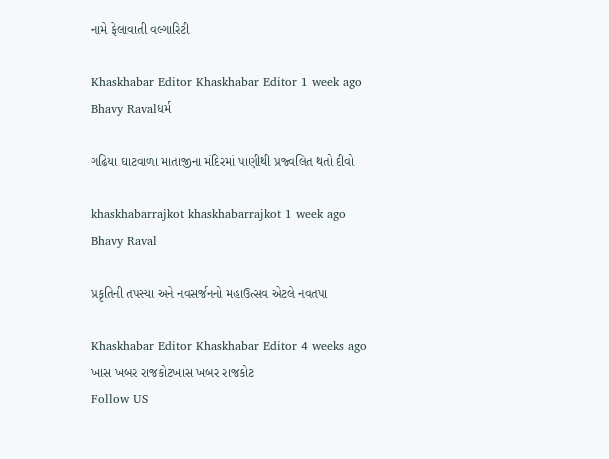નામે ફેલાવાતી વલ્ગારિટી

Khaskhabar Editor Khaskhabar Editor 1 week ago
Bhavy Ravalધર્મ

ગઢિયા ઘાટવાળા માતાજીના મંદિરમાં પાણીથી પ્રજ્વલિત થતો દીવો

khaskhabarrajkot khaskhabarrajkot 1 week ago
Bhavy Raval

પ્રકૃતિની તપસ્યા અને નવસર્જનનો મહાઉત્સવ એટલે નવતપા

Khaskhabar Editor Khaskhabar Editor 4 weeks ago
ખાસ ખબર રાજકોટખાસ ખબર રાજકોટ
Follow US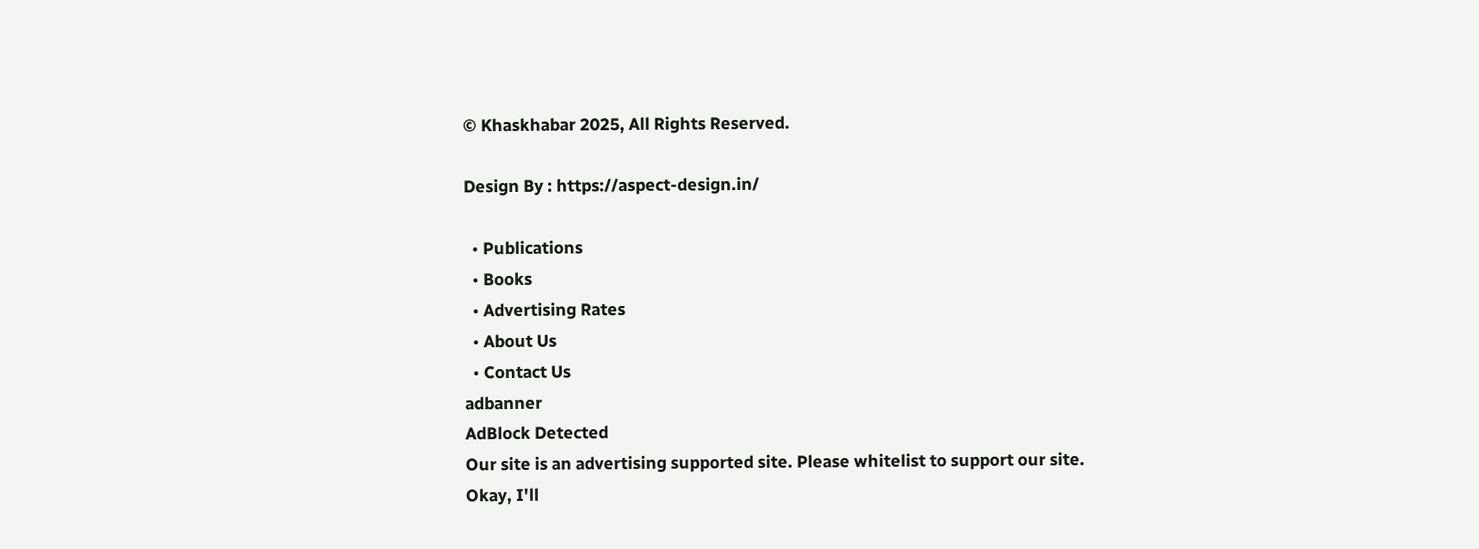© Khaskhabar 2025, All Rights Reserved.

Design By : https://aspect-design.in/

  • Publications
  • Books
  • Advertising Rates
  • About Us
  • Contact Us
adbanner
AdBlock Detected
Our site is an advertising supported site. Please whitelist to support our site.
Okay, I'll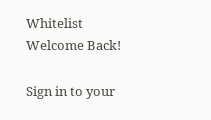Whitelist
Welcome Back!

Sign in to your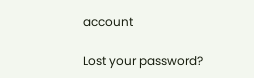account

Lost your password?